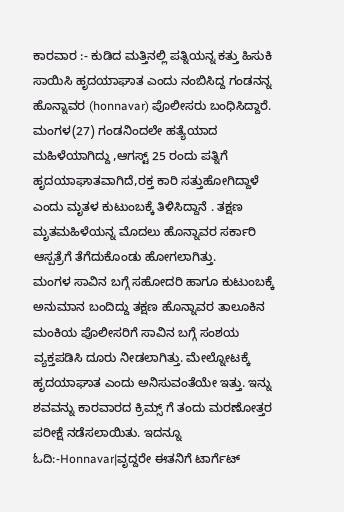ಕಾರವಾರ :- ಕುಡಿದ ಮತ್ತಿನಲ್ಲಿ ಪತ್ನಿಯನ್ನ ಕತ್ತು ಹಿಸುಕಿ ಸಾಯಿಸಿ ಹೃದಯಾಘಾತ ಎಂದು ನಂಬಿಸಿದ್ದ ಗಂಡನನ್ನ ಹೊನ್ನಾವರ (honnavar) ಪೊಲೀಸರು ಬಂಧಿಸಿದ್ದಾರೆ.
ಮಂಗಳ(27) ಗಂಡನಿಂದಲೇ ಹತ್ಯೆಯಾದ ಮಹಿಳೆಯಾಗಿದ್ದು ,ಆಗಸ್ಟ್ 25 ರಂದು ಪತ್ನಿಗೆ ಹೃದಯಾಘಾತವಾಗಿದೆ,ರಕ್ತ ಕಾರಿ ಸತ್ತುಹೋಗಿದ್ದಾಳೆ ಎಂದು ಮೃತಳ ಕುಟುಂಬಕ್ಕೆ ತಿಳಿಸಿದ್ದಾನೆ . ತಕ್ಷಣ ಮೃತಮಹಿಳೆಯನ್ನ ಮೊದಲು ಹೊನ್ನಾವರ ಸರ್ಕಾರಿ ಆಸ್ಪತ್ರೆಗೆ ತೆಗೆದುಕೊಂಡು ಹೋಗಲಾಗಿತ್ತು.
ಮಂಗಳ ಸಾವಿನ ಬಗ್ಗೆ ಸಹೋದರಿ ಹಾಗೂ ಕುಟುಂಬಕ್ಕೆ ಅನುಮಾನ ಬಂದಿದ್ದು ತಕ್ಷಣ ಹೊನ್ನಾವರ ತಾಲೂಕಿನ ಮಂಕಿಯ ಪೊಲೀಸರಿಗೆ ಸಾವಿನ ಬಗ್ಗೆ ಸಂಶಯ ವ್ಯಕ್ತಪಡಿಸಿ ದೂರು ನೀಡಲಾಗಿತ್ತು. ಮೇಲ್ನೋಟಕ್ಕೆ ಹೃದಯಾಘಾತ ಎಂದು ಅನಿಸುವಂತೆಯೇ ಇತ್ತು. ಇನ್ನು ಶವವನ್ನು ಕಾರವಾರದ ಕ್ರಿಮ್ಸ್ ಗೆ ತಂದು ಮರಣೋತ್ತರ ಪರೀಕ್ಷೆ ನಡೆಸಲಾಯಿತು. ಇದನ್ನೂ ಓದಿ:-Honnavar|ವೃದ್ದರೇ ಈತನಿಗೆ ಟಾರ್ಗೆಟ್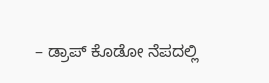– ಡ್ರಾಪ್ ಕೊಡೋ ನೆಪದಲ್ಲಿ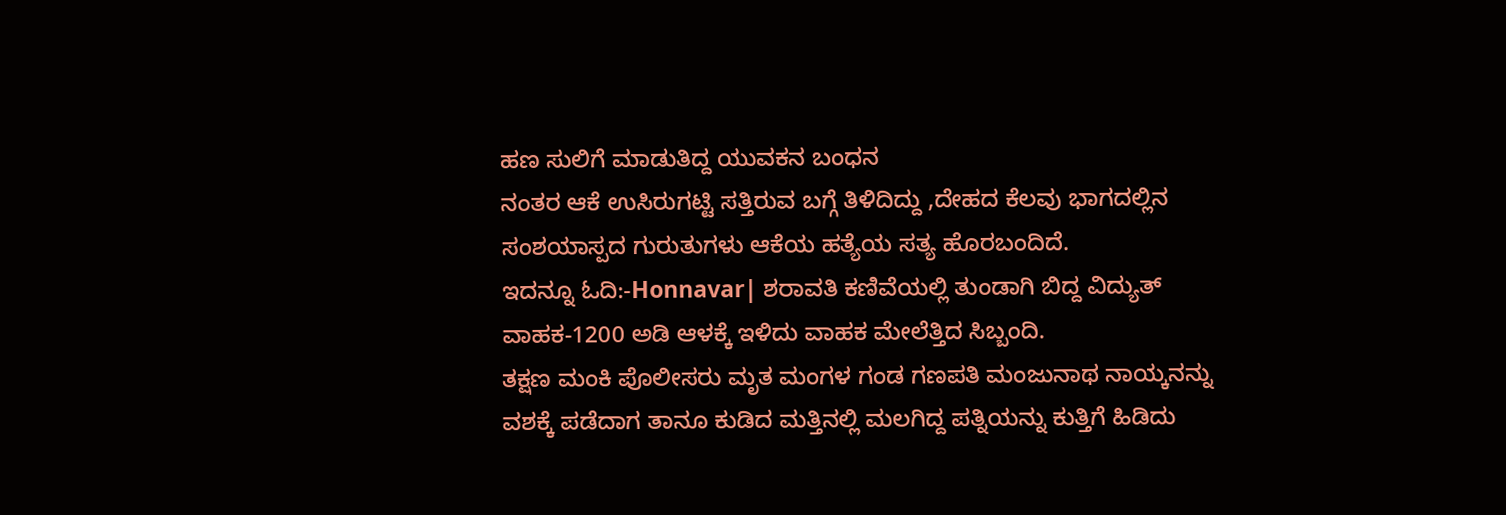ಹಣ ಸುಲಿಗೆ ಮಾಡುತಿದ್ದ ಯುವಕನ ಬಂಧನ
ನಂತರ ಆಕೆ ಉಸಿರುಗಟ್ಟಿ ಸತ್ತಿರುವ ಬಗ್ಗೆ ತಿಳಿದಿದ್ದು ,ದೇಹದ ಕೆಲವು ಭಾಗದಲ್ಲಿನ ಸಂಶಯಾಸ್ಪದ ಗುರುತುಗಳು ಆಕೆಯ ಹತ್ಯೆಯ ಸತ್ಯ ಹೊರಬಂದಿದೆ.
ಇದನ್ನೂ ಓದಿ:-Honnavar| ಶರಾವತಿ ಕಣಿವೆಯಲ್ಲಿ ತುಂಡಾಗಿ ಬಿದ್ದ ವಿದ್ಯುತ್ ವಾಹಕ-1200 ಅಡಿ ಆಳಕ್ಕೆ ಇಳಿದು ವಾಹಕ ಮೇಲೆತ್ತಿದ ಸಿಬ್ಬಂದಿ.
ತಕ್ಷಣ ಮಂಕಿ ಪೊಲೀಸರು ಮೃತ ಮಂಗಳ ಗಂಡ ಗಣಪತಿ ಮಂಜುನಾಥ ನಾಯ್ಕನನ್ನು ವಶಕ್ಕೆ ಪಡೆದಾಗ ತಾನೂ ಕುಡಿದ ಮತ್ತಿನಲ್ಲಿ ಮಲಗಿದ್ದ ಪತ್ನಿಯನ್ನು ಕುತ್ತಿಗೆ ಹಿಡಿದು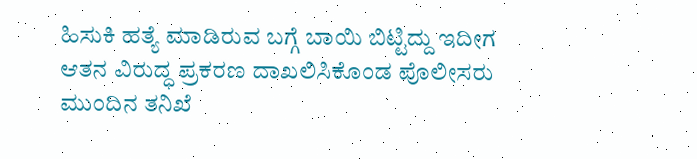ಹಿಸುಕಿ ಹತ್ಯೆ ಮಾಡಿರುವ ಬಗ್ಗೆ ಬಾಯಿ ಬಿಟ್ಟಿದ್ದು ಇದೀಗ ಆತನ ವಿರುದ್ಧ ಪ್ರಕರಣ ದಾಖಲಿಸಿಕೊಂಡ ಪೊಲೀಸರು ಮುಂದಿನ ತನಿಖೆ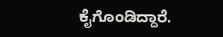ಕೈಗೊಂಡಿದ್ದಾರೆ.